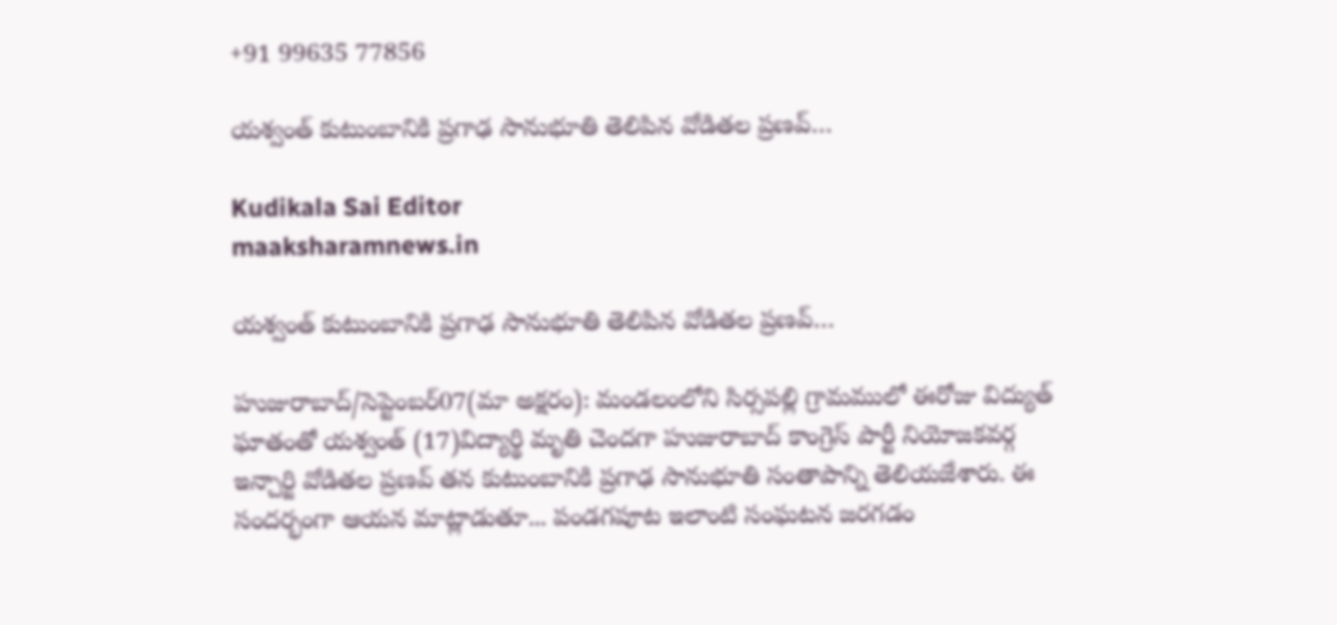+91 99635 77856

యశ్వంత్ కుటుంబానికి ప్రగాఢ సానుభూతి తెలిపిన వోడితల ప్రణవ్…

Kudikala Sai Editor
maaksharamnews.in

యశ్వంత్ కుటుంబానికి ప్రగాఢ సానుభూతి తెలిపిన వోడితల ప్రణవ్…

హుజురాబాద్/సెప్టెంబర్07(మా అక్షరం): మండలంలోని సిర్సపల్లి గ్రామములో ఈరోజు విద్యుత్ ఘాతంతో యశ్వంత్ (17)విద్యార్థి మృతి చెందగా హుజురాబాద్ కాంగ్రెస్ పార్టీ నియోజకవర్గ ఇన్చార్జి వోడితల ప్రణవ్ తన కుటుంబానికి ప్రగాఢ సానుభూతి సంతాపాన్ని తెలియజేశారు. ఈ సందర్భంగా ఆయన మాట్లాడుతూ... పండగపూట ఇలాంటి సంఘటన జరగడం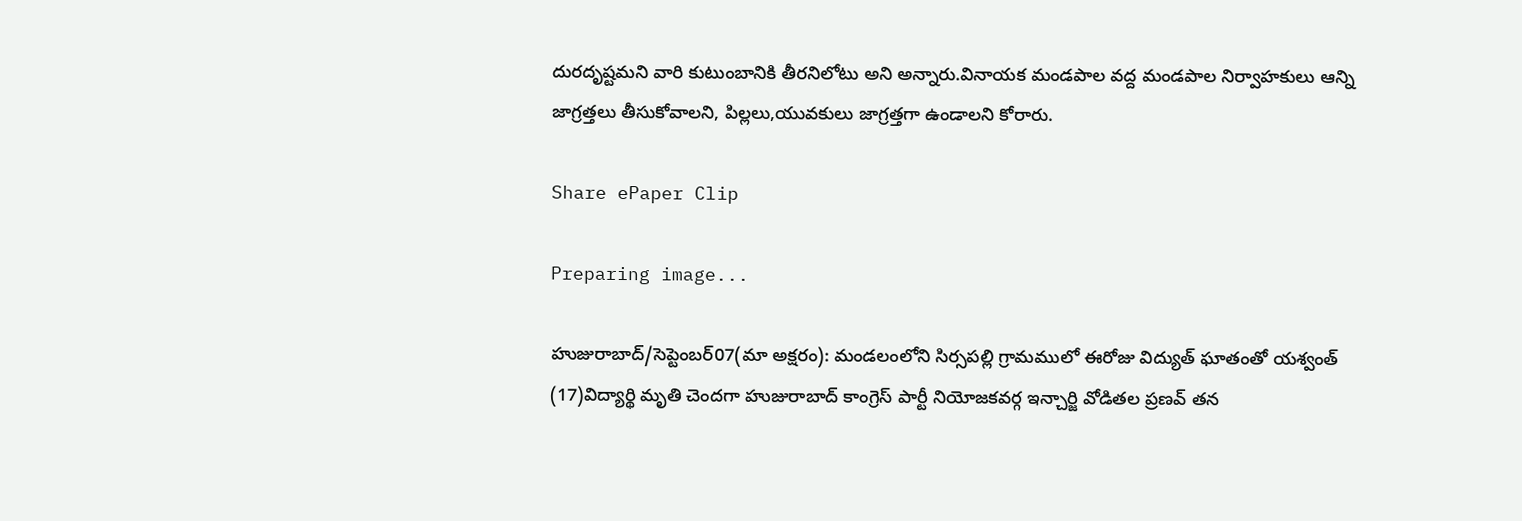దురదృష్టమని వారి కుటుంబానికి తీరనిలోటు అని అన్నారు.వినాయక మండపాల వద్ద మండపాల నిర్వాహకులు ఆన్ని జాగ్రత్తలు తీసుకోవాలని, పిల్లలు,యువకులు జాగ్రత్తగా ఉండాలని కోరారు.

Share ePaper Clip

Preparing image...

హుజురాబాద్/సెప్టెంబర్07(మా అక్షరం): మండలంలోని సిర్సపల్లి గ్రామములో ఈరోజు విద్యుత్ ఘాతంతో యశ్వంత్ (17)విద్యార్థి మృతి చెందగా హుజురాబాద్ కాంగ్రెస్ పార్టీ నియోజకవర్గ ఇన్చార్జి వోడితల ప్రణవ్ తన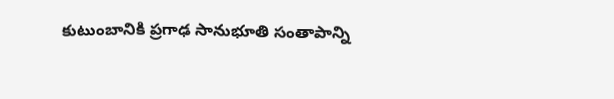కుటుంబానికి ప్రగాఢ సానుభూతి సంతాపాన్ని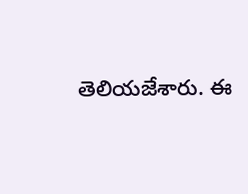తెలియజేశారు. ఈ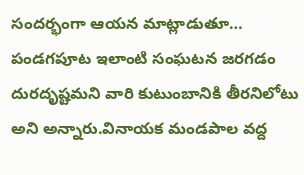సందర్భంగా ఆయన మాట్లాడుతూ… పండగపూట ఇలాంటి సంఘటన జరగడం దురదృష్టమని వారి కుటుంబానికి తీరనిలోటు అని అన్నారు.వినాయక మండపాల వద్ద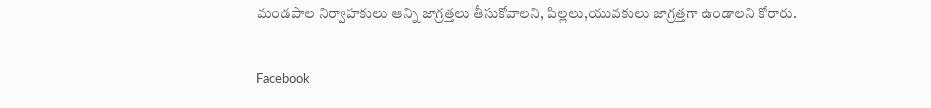మండపాల నిర్వాహకులు ఆన్ని జాగ్రత్తలు తీసుకోవాలని, పిల్లలు,యువకులు జాగ్రత్తగా ఉండాలని కోరారు.

Facebook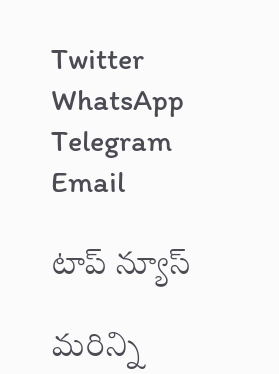Twitter
WhatsApp
Telegram
Email

టాప్ న్యూస్

మరిన్ని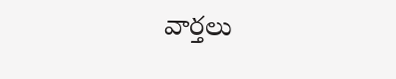వార్తలు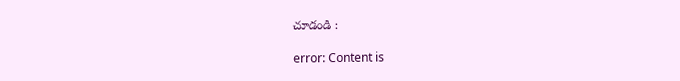చూడండి :

error: Content is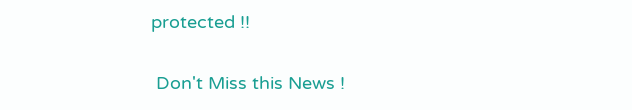protected !!

 Don't Miss this News !